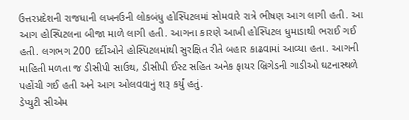ઉત્તરપ્રદેશની રાજધાની લખનઉની લોકબંધુ હોસ્પિટલમાં સોમવારે રાત્રે ભીષણ આગ લાગી હતી. આ આગ હોસ્પિટલના બીજા માળે લાગી હતી. આગના કારણે આખી હોસ્પિટલ ધુમાડાથી ભરાઈ ગઈ હતી. લગભગ 200 દર્દીઓને હોસ્પિટલમાંથી સુરક્ષિત રીતે બહાર કાઢવામાં આવ્યા હતા. આગની માહિતી મળતા જ ડીસીપી સાઉથ, ડીસીપી ઈસ્ટ સહિત અનેક ફાયર બ્રિગેડની ગાડીઓ ઘટનાસ્થળે પહોંચી ગઈ હતી અને આગ ઓલવવાનું શરૂ કર્યું હતું.
ડેપ્યુટી સીએમ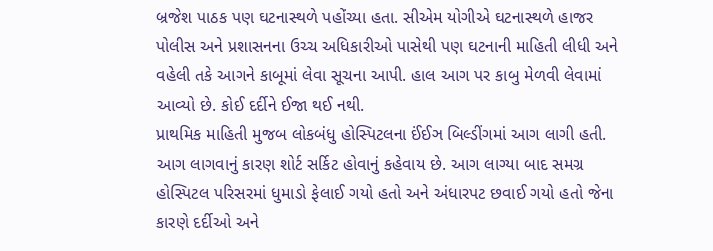બ્રજેશ પાઠક પણ ઘટનાસ્થળે પહોંચ્યા હતા. સીએમ યોગીએ ઘટનાસ્થળે હાજર પોલીસ અને પ્રશાસનના ઉચ્ચ અધિકારીઓ પાસેથી પણ ઘટનાની માહિતી લીધી અને વહેલી તકે આગને કાબૂમાં લેવા સૂચના આપી. હાલ આગ પર કાબુ મેળવી લેવામાં આવ્યો છે. કોઈ દર્દીને ઈજા થઈ નથી.
પ્રાથમિક માહિતી મુજબ લોકબંધુ હોસ્પિટલના ઈંઈઞ બિલ્ડીંગમાં આગ લાગી હતી. આગ લાગવાનું કારણ શોર્ટ સર્કિટ હોવાનું કહેવાય છે. આગ લાગ્યા બાદ સમગ્ર હોસ્પિટલ પરિસરમાં ધુમાડો ફેલાઈ ગયો હતો અને અંધારપટ છવાઈ ગયો હતો જેના કારણે દર્દીઓ અને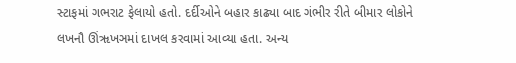સ્ટાફમાં ગભરાટ ફેલાયો હતો. દર્દીઓને બહાર કાઢ્યા બાદ ગંભીર રીતે બીમાર લોકોને લખનૌ ઊંૠખઞમાં દાખલ કરવામાં આવ્યા હતા. અન્ય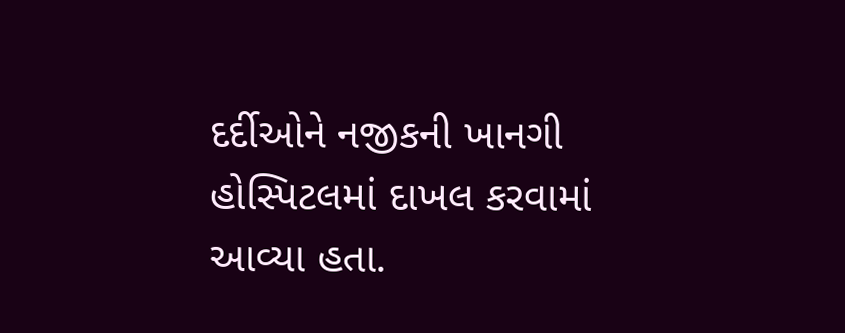દર્દીઓને નજીકની ખાનગી હોસ્પિટલમાં દાખલ કરવામાં આવ્યા હતા.